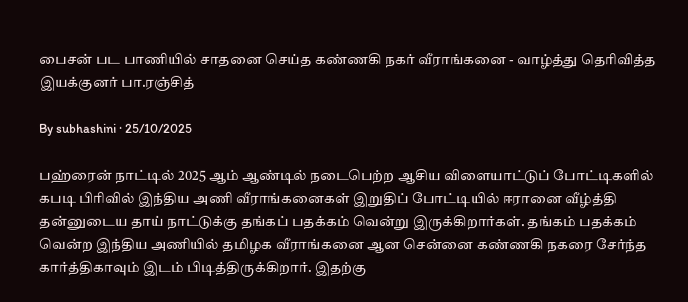பைசன் பட பாணியில் சாதனை செய்த கண்ணகி நகர் வீராங்கனை - வாழ்த்து தெரிவித்த இயக்குனர் பா.ரஞ்சித்

By subhashini · 25/10/2025

பஹ்ரைன் நாட்டில் 2025 ஆம் ஆண்டில் நடைபெற்ற ஆசிய விளையாட்டுப் போட்டிகளில் கபடி பிரிவில் இந்திய அணி வீராங்கனைகள் இறுதிப் போட்டியில் ஈரானை வீழ்த்தி தன்னுடைய தாய் நாட்டுக்கு தங்கப் பதக்கம் வென்று இருக்கிறார்கள். தங்கம் பதக்கம் வென்ற இந்திய அணியில் தமிழக வீராங்கனை ஆன சென்னை கண்ணகி நகரை சேர்ந்த கார்த்திகாவும் இடம் பிடித்திருக்கிறார். இதற்கு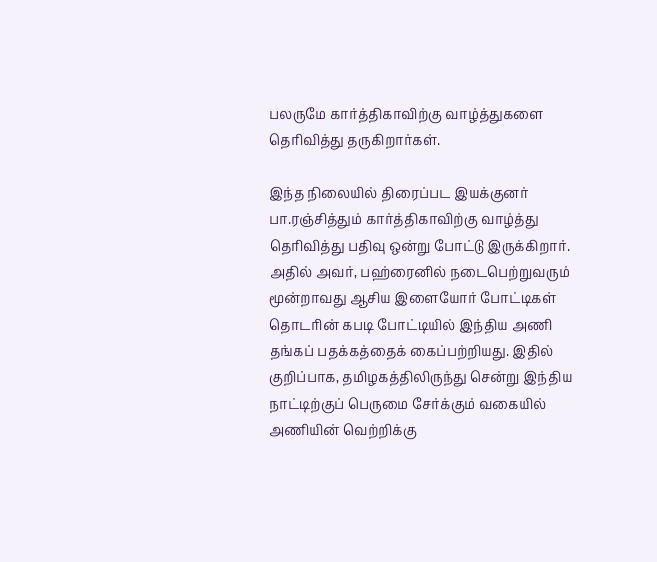பலருமே கார்த்திகாவிற்கு வாழ்த்துகளை தெரிவித்து தருகிறார்கள்.

இந்த நிலையில் திரைப்பட இயக்குனர் பா.ரஞ்சித்தும் கார்த்திகாவிற்கு வாழ்த்து தெரிவித்து பதிவு ஒன்று போட்டு இருக்கிறார். அதில் அவர், பஹ்ரைனில் நடைபெற்றுவரும் மூன்றாவது ஆசிய இளையோர் போட்டிகள் தொடரின் கபடி போட்டியில் இந்திய அணி தங்கப் பதக்கத்தைக் கைப்பற்றியது. இதில் குறிப்பாக, தமிழகத்திலிருந்து சென்று இந்திய நாட்டிற்குப் பெருமை சேர்க்கும் வகையில் அணியின் வெற்றிக்கு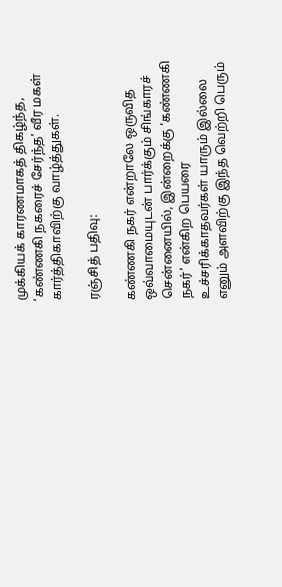முக்கியக் காரணமாகத் திகழ்ந்த, ‘கண்ணகி நகரைச் சேர்ந்த’ வீர மகள் கார்த்திகாவிற்கு வாழ்த்துகள்.

ரஞ்சித் பதிவு:

கண்ணகி நகர் என்றாலே ஒருவித ஒவ்வாமையுடன் பார்க்கும் சிங்காரச் சென்னையில், இன்றைக்கு ‘கண்ணகி நகர்’ என்கிற பெயரை உச்சரிக்காதவர்கள் யாரும் இல்லை எனும் அளவிற்கு இந்த வெற்றி பெரும்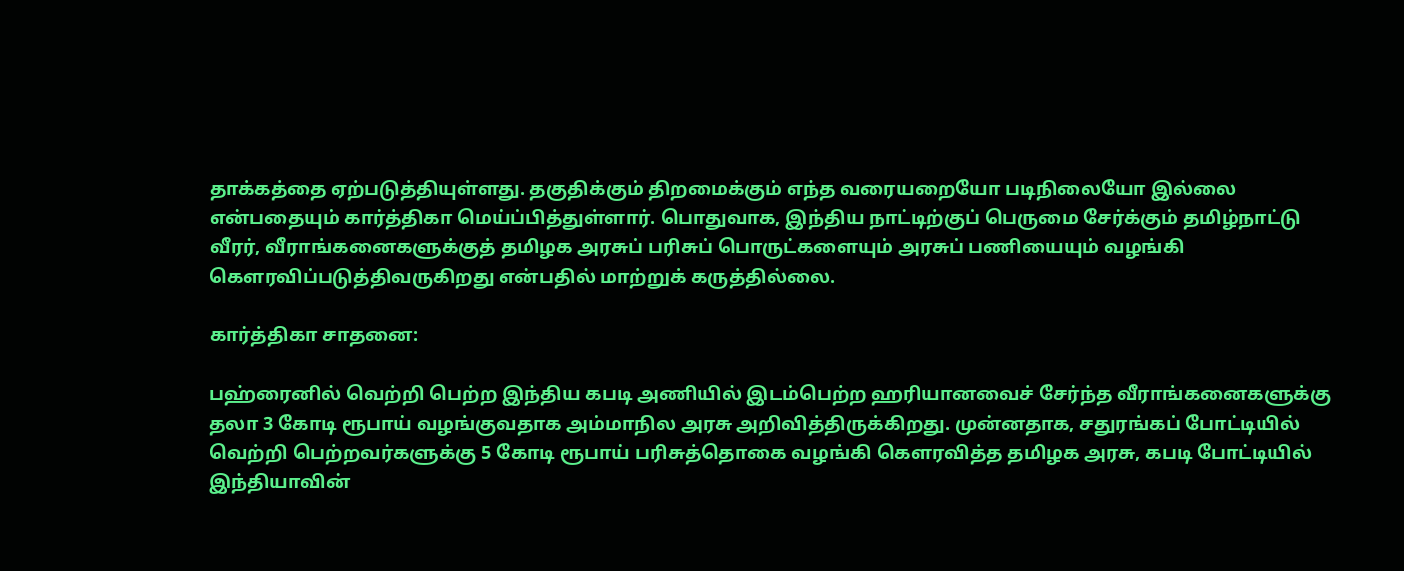தாக்கத்தை ஏற்படுத்தியுள்ளது. தகுதிக்கும் திறமைக்கும் எந்த வரையறையோ படிநிலையோ இல்லை என்பதையும் கார்த்திகா மெய்ப்பித்துள்ளார். பொதுவாக, இந்திய நாட்டிற்குப் பெருமை சேர்க்கும் தமிழ்நாட்டு வீரர், வீராங்கனைகளுக்குத் தமிழக அரசுப் பரிசுப் பொருட்களையும் அரசுப் பணியையும் வழங்கி கௌரவிப்படுத்திவருகிறது என்பதில் மாற்றுக் கருத்தில்லை.

கார்த்திகா சாதனை:

பஹ்ரைனில் வெற்றி பெற்ற இந்திய கபடி அணியில் இடம்பெற்ற ஹரியானவைச் சேர்ந்த வீராங்கனைகளுக்கு தலா 3 கோடி ரூபாய் வழங்குவதாக அம்மாநில அரசு அறிவித்திருக்கிறது. முன்னதாக, சதுரங்கப் போட்டியில் வெற்றி பெற்றவர்களுக்கு 5 கோடி ரூபாய் பரிசுத்தொகை வழங்கி கௌரவித்த தமிழக அரசு, கபடி போட்டியில் இந்தியாவின்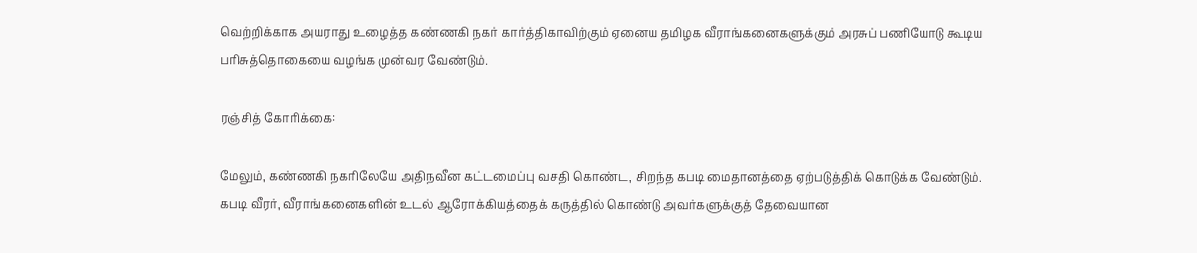வெற்றிக்காக அயராது உழைத்த கண்ணகி நகர் கார்த்திகாவிற்கும் ஏனைய தமிழக வீராங்கனைகளுக்கும் அரசுப் பணியோடு கூடிய பரிசுத்தொகையை வழங்க முன்வர வேண்டும்.

ரஞ்சித் கோரிக்கை:

மேலும், கண்ணகி நகரிலேயே அதிநவீன கட்டமைப்பு வசதி கொண்ட, சிறந்த கபடி மைதானத்தை ஏற்படுத்திக் கொடுக்க வேண்டும். கபடி வீரர், வீராங்கனைகளின் உடல் ஆரோக்கியத்தைக் கருத்தில் கொண்டு அவர்களுக்குத் தேவையான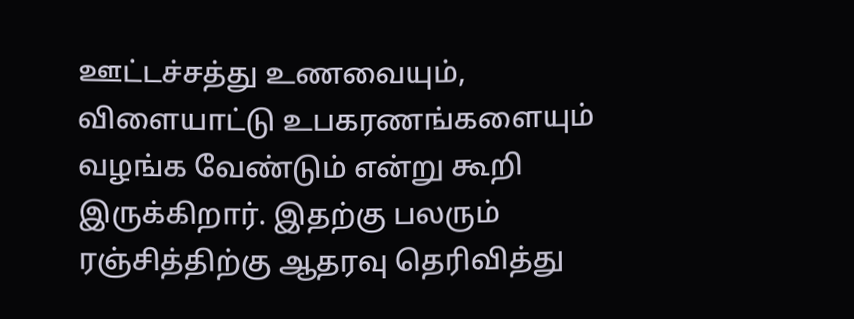ஊட்டச்சத்து உணவையும், விளையாட்டு உபகரணங்களையும் வழங்க வேண்டும் என்று கூறி இருக்கிறார். இதற்கு பலரும் ரஞ்சித்திற்கு ஆதரவு தெரிவித்து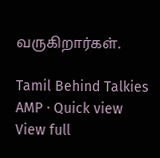வருகிறார்கள்.

Tamil Behind Talkies AMP · Quick view
View full